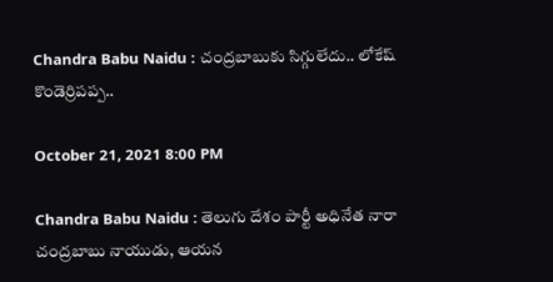Chandra Babu Naidu : చంద్ర‌బాబుకు సిగ్గులేదు.. లోకేష్ కొండెర్రిపప్ప..

October 21, 2021 8:00 PM

Chandra Babu Naidu : తెలుగు దేశం పార్టీ అధినేత నారా చంద్ర‌బాబు నాయుడు, ఆయ‌న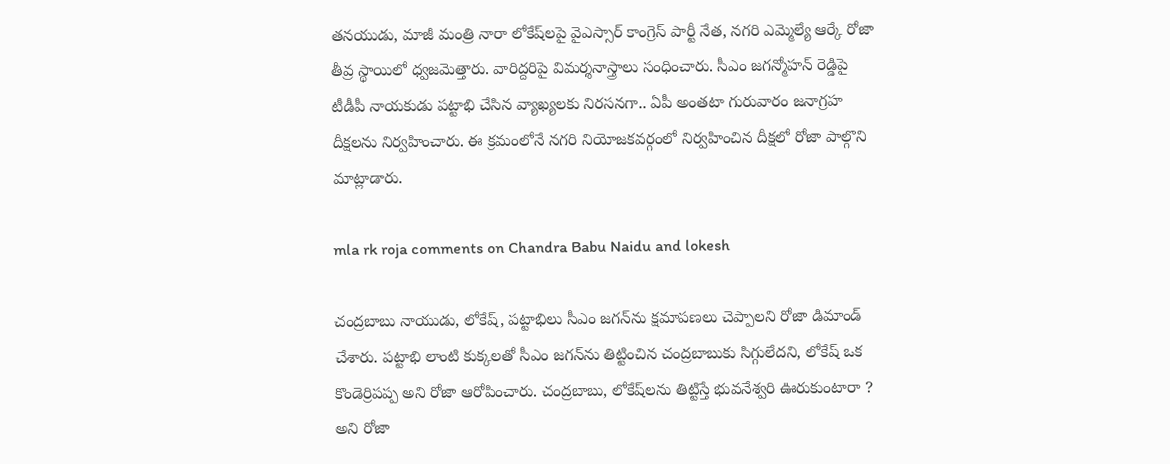త‌నయుడు, మాజీ మంత్రి నారా లోకేష్‌ల‌పై వైఎస్సార్ కాంగ్రెస్ పార్టీ నేత, నగరి ఎమ్మెల్యే ఆర్కే రోజా తీవ్ర స్థాయిలో ధ్వ‌జ‌మెత్తారు. వారిద్ద‌రిపై విమ‌ర్శ‌నాస్త్రాలు సంధించారు. సీఎం జ‌గ‌న్మోహ‌న్ రెడ్డిపై టీడీపీ నాయ‌కుడు ప‌ట్టాభి చేసిన వ్యాఖ్య‌ల‌కు నిర‌స‌న‌గా.. ఏపీ అంత‌టా గురువారం జనాగ్రహ దీక్షల‌ను నిర్వ‌హించారు. ఈ క్ర‌మంలోనే న‌గ‌రి నియోజ‌క‌వ‌ర్గంలో నిర్వ‌హించిన దీక్ష‌లో రోజా పాల్గొని మాట్లాడారు.

mla rk roja comments on Chandra Babu Naidu and lokesh

చంద్రబాబు నాయుడు, లోకేష్‌, ప‌ట్టాభిలు సీఎం జ‌గ‌న్‌ను క్ష‌మాప‌ణ‌లు చెప్పాల‌ని రోజా డిమాండ్ చేశారు. ప‌ట్టాభి లాంటి కుక్క‌ల‌తో సీఎం జ‌గ‌న్‌ను తిట్టించిన చంద్ర‌బాబుకు సిగ్గులేద‌ని, లోకేష్ ఒక కొండెర్రిప‌ప్ప అని రోజా ఆరోపించారు. చంద్ర‌బాబు, లోకేష్‌ల‌ను తిట్టిస్తే భువ‌నేశ్వ‌రి ఊరుకుంటారా ? అని రోజా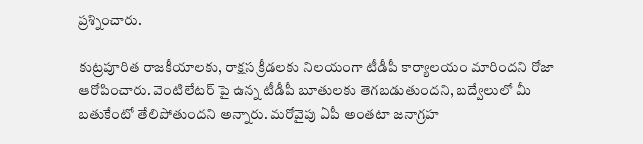ప్ర‌శ్నించారు.

కుట్రపూరిత రాజకీయాలకు, రాక్షస క్రీడలకు నిలయంగా టీడీపీ కార్యాలయం మారిందని రోజా ఆరోపించారు. వెంటిలేటర్ పై ఉన్న టీడీపీ బూతులకు తెగబడుతుంద‌ని, బ‌ద్వేలులో మీ బతుకేంటో తేలిపోతుంద‌ని అన్నారు. మ‌రోవైపు ఏపీ అంత‌టా జ‌నాగ్ర‌హ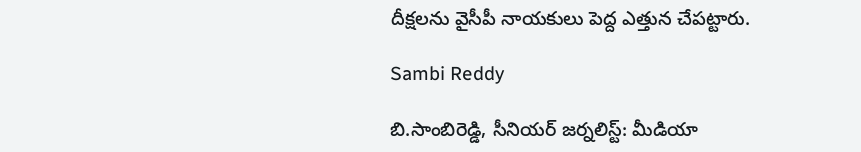దీక్ష‌ల‌ను వైసీపీ నాయ‌కులు పెద్ద ఎత్తున చేప‌ట్టారు.

Sambi Reddy

బి.సాంబిరెడ్డి, సీనియర్ జర్నలిస్ట్: మీడియా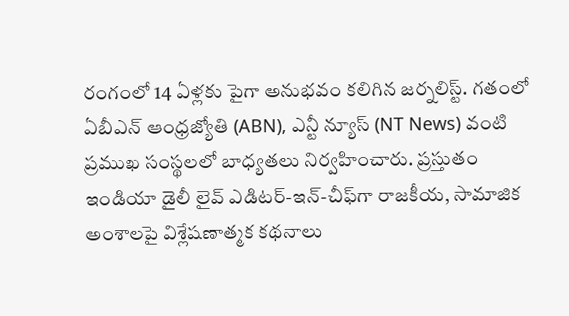రంగంలో 14 ఏళ్లకు పైగా అనుభవం కలిగిన జర్నలిస్ట్. గతంలో ఏబీఎన్ ఆంధ్ర‌జ్యోతి (ABN), ఎన్టీ న్యూస్ (NT News) వంటి ప్రముఖ సంస్థలలో బాధ్యతలు నిర్వహించారు. ప్రస్తుతం ఇండియా డైలీ లైవ్ ఎడిటర్-ఇన్-చీఫ్‌గా రాజకీయ, సామాజిక అంశాలపై విశ్లేషణాత్మక కథనాలు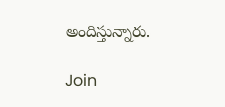అందిస్తున్నారు.

Join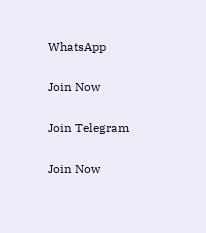WhatsApp

Join Now

Join Telegram

Join Now